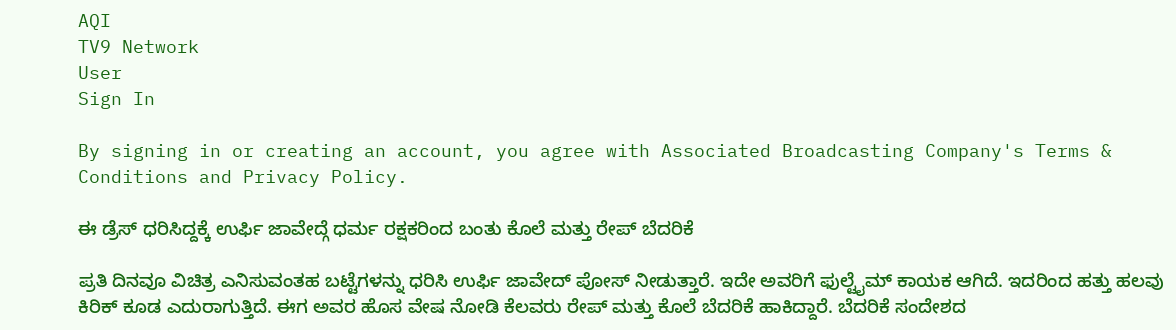AQI
TV9 Network
User
Sign In

By signing in or creating an account, you agree with Associated Broadcasting Company's Terms & Conditions and Privacy Policy.

ಈ ಡ್ರೆಸ್ ಧರಿಸಿದ್ದಕ್ಕೆ ಉರ್ಫಿ ಜಾವೇದ್ಗೆ ಧರ್ಮ ರಕ್ಷಕರಿಂದ ಬಂತು ಕೊಲೆ ಮತ್ತು ರೇಪ್ ಬೆದರಿಕೆ

ಪ್ರತಿ ದಿನವೂ ವಿಚಿತ್ರ ಎನಿಸುವಂತಹ ಬಟ್ಟೆಗಳನ್ನು ಧರಿಸಿ ಉರ್ಫಿ ಜಾವೇದ್ ಪೋಸ್ ನೀಡುತ್ತಾರೆ. ಇದೇ ಅವರಿಗೆ ಫುಲ್ಟೈಮ್ ಕಾಯಕ ಆಗಿದೆ. ಇದರಿಂದ ಹತ್ತು ಹಲವು ಕಿರಿಕ್ ಕೂಡ ಎದುರಾಗುತ್ತಿದೆ. ಈಗ ಅವರ ಹೊಸ ವೇಷ ನೋಡಿ ಕೆಲವರು ರೇಪ್ ಮತ್ತು ಕೊಲೆ ಬೆದರಿಕೆ ಹಾಕಿದ್ದಾರೆ. ಬೆದರಿಕೆ ಸಂದೇಶದ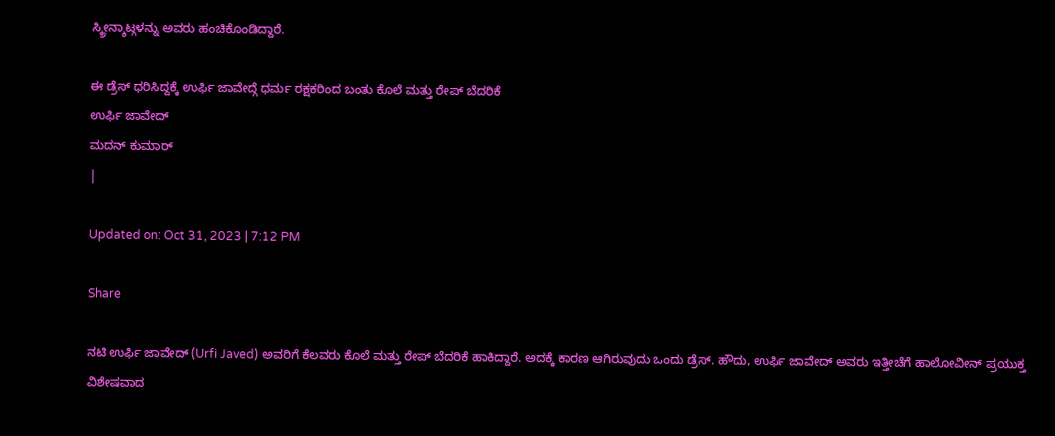ಸ್ಕ್ರೀನ್ಶಾಟ್ಗಳನ್ನು ಅವರು ಹಂಚಿಕೊಂಡಿದ್ದಾರೆ.

ಈ ಡ್ರೆಸ್ ಧರಿಸಿದ್ದಕ್ಕೆ ಉರ್ಫಿ ಜಾವೇದ್ಗೆ ಧರ್ಮ ರಕ್ಷಕರಿಂದ ಬಂತು ಕೊಲೆ ಮತ್ತು ರೇಪ್ ಬೆದರಿಕೆ
ಉರ್ಫಿ ಜಾವೇದ್
ಮದನ್ ಕುಮಾರ್
|

Updated on: Oct 31, 2023 | 7:12 PM

Share

ನಟಿ ಉರ್ಫಿ ಜಾವೇದ್ (Urfi Javed) ಅವರಿಗೆ ಕೆಲವರು ಕೊಲೆ ಮತ್ತು ರೇಪ್ ಬೆದರಿಕೆ ಹಾಕಿದ್ದಾರೆ. ಅದಕ್ಕೆ ಕಾರಣ ಆಗಿರುವುದು ಒಂದು ಡ್ರೆಸ್. ಹೌದು, ಉರ್ಫಿ ಜಾವೇದ್ ಅವರು ಇತ್ತೀಚೆಗೆ ಹಾಲೋವೀನ್ ಪ್ರಯುಕ್ತ ವಿಶೇಷವಾದ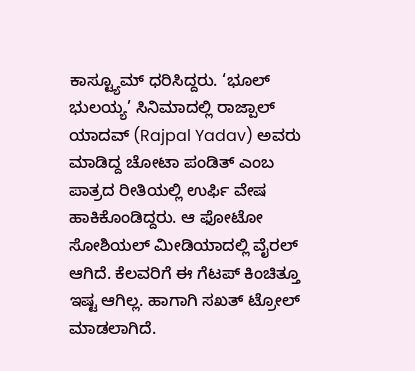ಕಾಸ್ಟ್ಯೂಮ್ ಧರಿಸಿದ್ದರು. ‘ಭೂಲ್ ಭುಲಯ್ಯ’ ಸಿನಿಮಾದಲ್ಲಿ ರಾಜ್ಪಾಲ್ ಯಾದವ್ (Rajpal Yadav) ಅವರು ಮಾಡಿದ್ದ ಚೋಟಾ ಪಂಡಿತ್ ಎಂಬ ಪಾತ್ರದ ರೀತಿಯಲ್ಲಿ ಉರ್ಫಿ ವೇಷ ಹಾಕಿಕೊಂಡಿದ್ದರು. ಆ ಫೋಟೋ ಸೋಶಿಯಲ್ ಮೀಡಿಯಾದಲ್ಲಿ ವೈರಲ್ ಆಗಿದೆ. ಕೆಲವರಿಗೆ ಈ ಗೆಟಪ್ ಕಿಂಚಿತ್ತೂ ಇಷ್ಟ ಆಗಿಲ್ಲ. ಹಾಗಾಗಿ ಸಖತ್ ಟ್ರೋಲ್ ಮಾಡಲಾಗಿದೆ.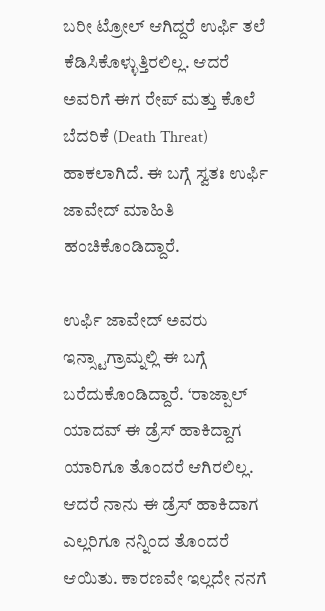ಬರೀ ಟ್ರೋಲ್ ಆಗಿದ್ದರೆ ಉರ್ಫಿ ತಲೆ ಕೆಡಿಸಿಕೊಳ್ಳುತ್ತಿರಲಿಲ್ಲ. ಆದರೆ ಅವರಿಗೆ ಈಗ ರೇಪ್ ಮತ್ತು ಕೊಲೆ ಬೆದರಿಕೆ (Death Threat) ಹಾಕಲಾಗಿದೆ. ಈ ಬಗ್ಗೆ ಸ್ವತಃ ಉರ್ಫಿ ಜಾವೇದ್ ಮಾಹಿತಿ ಹಂಚಿಕೊಂಡಿದ್ದಾರೆ.

ಉರ್ಫಿ ಜಾವೇದ್ ಅವರು ಇನ್ಸ್ಟಾಗ್ರಾಮ್ನಲ್ಲಿ ಈ ಬಗ್ಗೆ ಬರೆದುಕೊಂಡಿದ್ದಾರೆ. ‘ರಾಜ್ಪಾಲ್ ಯಾದವ್ ಈ ಡ್ರೆಸ್ ಹಾಕಿದ್ದಾಗ ಯಾರಿಗೂ ತೊಂದರೆ ಆಗಿರಲಿಲ್ಲ. ಆದರೆ ನಾನು ಈ ಡ್ರೆಸ್ ಹಾಕಿದಾಗ ಎಲ್ಲರಿಗೂ ನನ್ನಿಂದ ತೊಂದರೆ ಆಯಿತು. ಕಾರಣವೇ ಇಲ್ಲದೇ ನನಗೆ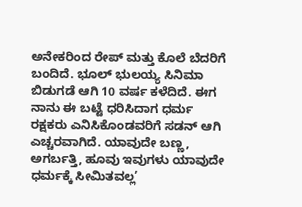ಅನೇಕರಿಂದ ರೇಪ್ ಮತ್ತು ಕೊಲೆ ಬೆದರಿಗೆ ಬಂದಿದೆ. ಭೂಲ್ ಭುಲಯ್ಯ ಸಿನಿಮಾ ಬಿಡುಗಡೆ ಆಗಿ 10 ವರ್ಷ ಕಳೆದಿದೆ. ಈಗ ನಾನು ಈ ಬಟ್ಟೆ ಧರಿಸಿದಾಗ ಧರ್ಮ ರಕ್ಷಕರು ಎನಿಸಿಕೊಂಡವರಿಗೆ ಸಡನ್ ಆಗಿ ಎಚ್ಚರವಾಗಿದೆ. ಯಾವುದೇ ಬಣ್ಣ, ಅಗರ್ಬತ್ತಿ, ಹೂವು ಇವುಗಳು ಯಾವುದೇ ಧರ್ಮಕ್ಕೆ ಸೀಮಿತವಲ್ಲ’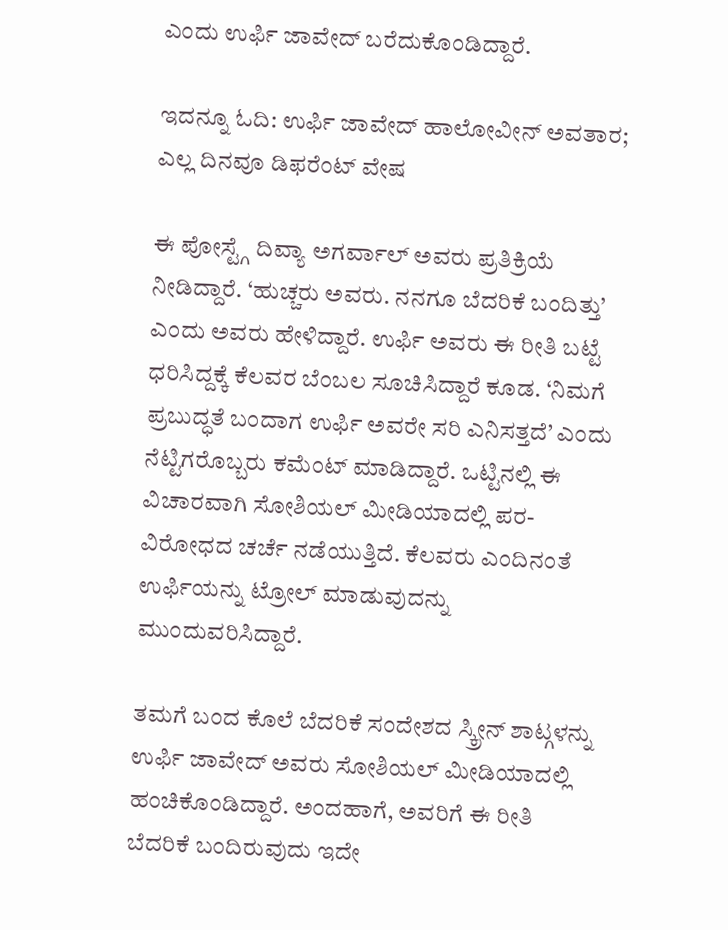ಎಂದು ಉರ್ಫಿ ಜಾವೇದ್ ಬರೆದುಕೊಂಡಿದ್ದಾರೆ.

ಇದನ್ನೂ ಓದಿ: ಉರ್ಫಿ ಜಾವೇದ್ ಹಾಲೋವೀನ್ ಅವತಾರ; ಎಲ್ಲ ದಿನವೂ ಡಿಫರೆಂಟ್ ವೇಷ

ಈ ಪೋಸ್ಟ್ಗೆ ದಿವ್ಯಾ ಅಗರ್ವಾಲ್ ಅವರು ಪ್ರತಿಕ್ರಿಯೆ ನೀಡಿದ್ದಾರೆ. ‘ಹುಚ್ಚರು ಅವರು. ನನಗೂ ಬೆದರಿಕೆ ಬಂದಿತ್ತು’ ಎಂದು ಅವರು ಹೇಳಿದ್ದಾರೆ. ಉರ್ಫಿ ಅವರು ಈ ರೀತಿ ಬಟ್ಟೆ ಧರಿಸಿದ್ದಕ್ಕೆ ಕೆಲವರ ಬೆಂಬಲ ಸೂಚಿಸಿದ್ದಾರೆ ಕೂಡ. ‘ನಿಮಗೆ ಪ್ರಬುದ್ಧತೆ ಬಂದಾಗ ಉರ್ಫಿ ಅವರೇ ಸರಿ ಎನಿಸತ್ತದೆ’ ಎಂದು ನೆಟ್ಟಿಗರೊಬ್ಬರು ಕಮೆಂಟ್ ಮಾಡಿದ್ದಾರೆ. ಒಟ್ಟಿನಲ್ಲಿ ಈ ವಿಚಾರವಾಗಿ ಸೋಶಿಯಲ್ ಮೀಡಿಯಾದಲ್ಲಿ ಪರ-ವಿರೋಧದ ಚರ್ಚೆ ನಡೆಯುತ್ತಿದೆ. ಕೆಲವರು ಎಂದಿನಂತೆ ಉರ್ಫಿಯನ್ನು ಟ್ರೋಲ್ ಮಾಡುವುದನ್ನು ಮುಂದುವರಿಸಿದ್ದಾರೆ.

ತಮಗೆ ಬಂದ ಕೊಲೆ ಬೆದರಿಕೆ ಸಂದೇಶದ ಸ್ಕ್ರೀನ್ ಶಾಟ್ಗಳನ್ನು ಉರ್ಫಿ ಜಾವೇದ್ ಅವರು ಸೋಶಿಯಲ್ ಮೀಡಿಯಾದಲ್ಲಿ ಹಂಚಿಕೊಂಡಿದ್ದಾರೆ. ಅಂದಹಾಗೆ, ಅವರಿಗೆ ಈ ರೀತಿ ಬೆದರಿಕೆ ಬಂದಿರುವುದು ಇದೇ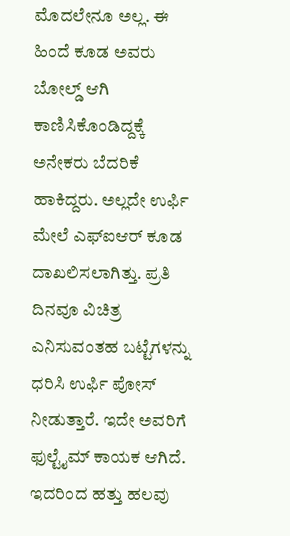ಮೊದಲೇನೂ ಅಲ್ಲ. ಈ ಹಿಂದೆ ಕೂಡ ಅವರು ಬೋಲ್ಡ್ ಆಗಿ ಕಾಣಿಸಿಕೊಂಡಿದ್ದಕ್ಕೆ ಅನೇಕರು ಬೆದರಿಕೆ ಹಾಕಿದ್ದರು. ಅಲ್ಲದೇ ಉರ್ಫಿ ಮೇಲೆ ಎಫ್ಐಆರ್ ಕೂಡ ದಾಖಲಿಸಲಾಗಿತ್ತು. ಪ್ರತಿ ದಿನವೂ ವಿಚಿತ್ರ ಎನಿಸುವಂತಹ ಬಟ್ಟೆಗಳನ್ನು ಧರಿಸಿ ಉರ್ಫಿ ಪೋಸ್ ನೀಡುತ್ತಾರೆ. ಇದೇ ಅವರಿಗೆ ಫುಲ್ಟೈಮ್ ಕಾಯಕ ಆಗಿದೆ. ಇದರಿಂದ ಹತ್ತು ಹಲವು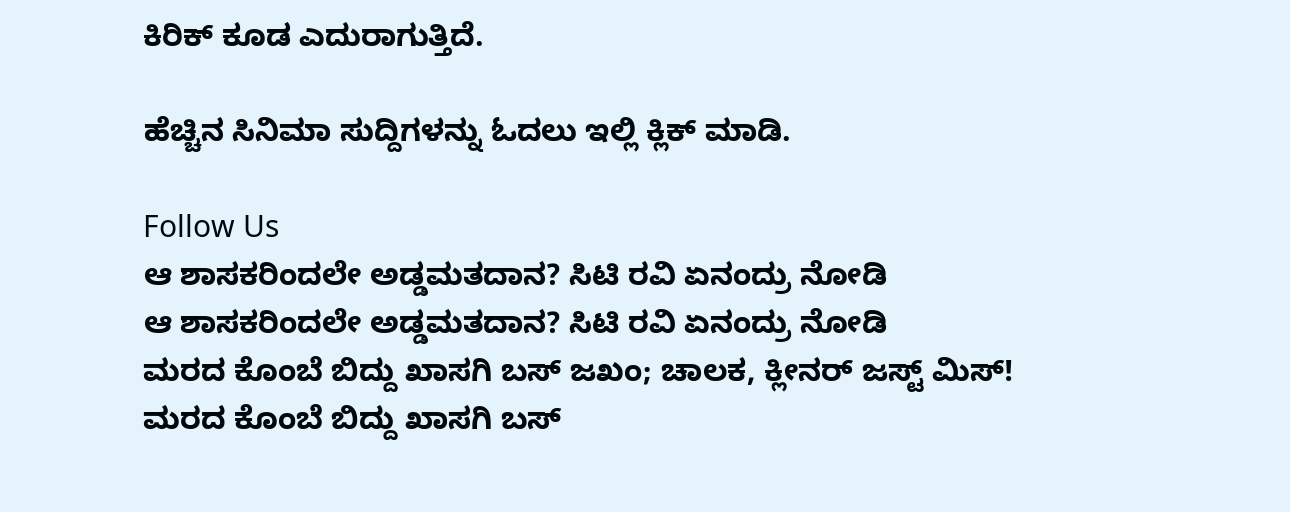ಕಿರಿಕ್ ಕೂಡ ಎದುರಾಗುತ್ತಿದೆ.

ಹೆಚ್ಚಿನ ಸಿನಿಮಾ ಸುದ್ದಿಗಳನ್ನು ಓದಲು ಇಲ್ಲಿ ಕ್ಲಿಕ್ ಮಾಡಿ.

Follow Us
ಆ ಶಾಸಕರಿಂದಲೇ ಅಡ್ಡಮತದಾನ? ಸಿಟಿ ರವಿ ಏನಂದ್ರು ನೋಡಿ
ಆ ಶಾಸಕರಿಂದಲೇ ಅಡ್ಡಮತದಾನ? ಸಿಟಿ ರವಿ ಏನಂದ್ರು ನೋಡಿ
ಮರದ ಕೊಂಬೆ ಬಿದ್ದು ಖಾಸಗಿ ಬಸ್ ಜಖಂ; ಚಾಲಕ, ಕ್ಲೀನರ್ ಜಸ್ಟ್ ಮಿಸ್!
ಮರದ ಕೊಂಬೆ ಬಿದ್ದು ಖಾಸಗಿ ಬಸ್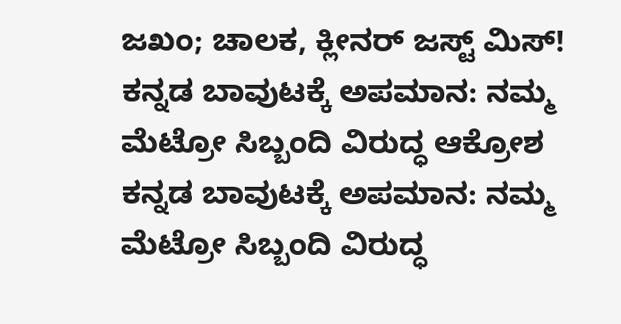ಜಖಂ; ಚಾಲಕ, ಕ್ಲೀನರ್ ಜಸ್ಟ್ ಮಿಸ್!
ಕನ್ನಡ ಬಾವುಟಕ್ಕೆ ಅಪಮಾನ: ನಮ್ಮ ಮೆಟ್ರೋ ಸಿಬ್ಬಂದಿ ವಿರುದ್ಧ ಆಕ್ರೋಶ
ಕನ್ನಡ ಬಾವುಟಕ್ಕೆ ಅಪಮಾನ: ನಮ್ಮ ಮೆಟ್ರೋ ಸಿಬ್ಬಂದಿ ವಿರುದ್ಧ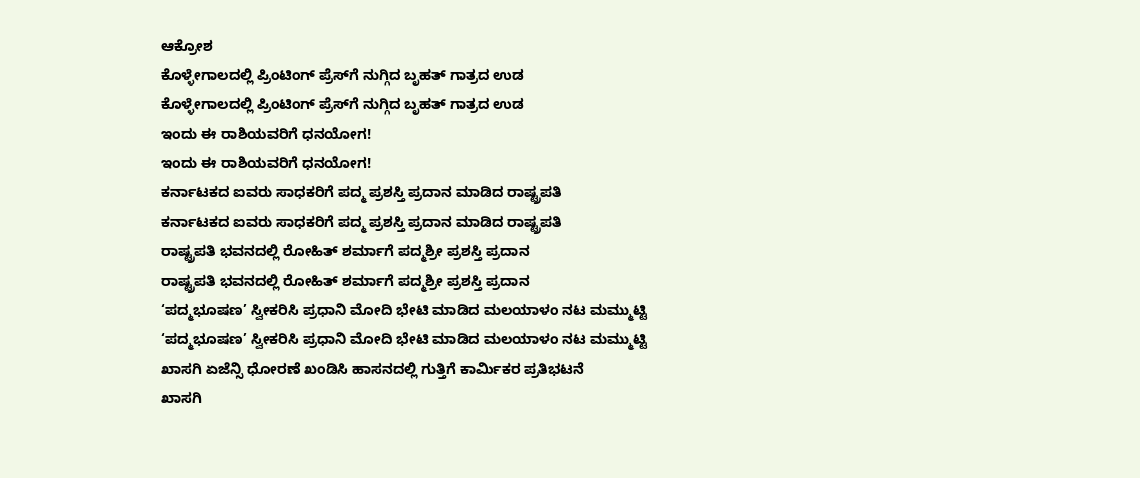ಆಕ್ರೋಶ
ಕೊಳ್ಳೇಗಾಲದಲ್ಲಿ ಪ್ರಿಂಟಿಂಗ್ ಪ್ರೆಸ್‌ಗೆ ನುಗ್ಗಿದ ಬೃಹತ್ ಗಾತ್ರದ ಉಡ
ಕೊಳ್ಳೇಗಾಲದಲ್ಲಿ ಪ್ರಿಂಟಿಂಗ್ ಪ್ರೆಸ್‌ಗೆ ನುಗ್ಗಿದ ಬೃಹತ್ ಗಾತ್ರದ ಉಡ
ಇಂದು ಈ ರಾಶಿಯವರಿಗೆ ಧನಯೋಗ!
ಇಂದು ಈ ರಾಶಿಯವರಿಗೆ ಧನಯೋಗ!
ಕರ್ನಾಟಕದ ಐವರು ಸಾಧಕರಿಗೆ ಪದ್ಮ ಪ್ರಶಸ್ತಿ ಪ್ರದಾನ ಮಾಡಿದ ರಾಷ್ಟ್ರಪತಿ
ಕರ್ನಾಟಕದ ಐವರು ಸಾಧಕರಿಗೆ ಪದ್ಮ ಪ್ರಶಸ್ತಿ ಪ್ರದಾನ ಮಾಡಿದ ರಾಷ್ಟ್ರಪತಿ
ರಾಷ್ಟ್ರಪತಿ ಭವನದಲ್ಲಿ ರೋಹಿತ್ ಶರ್ಮಾಗೆ ಪದ್ಮಶ್ರೀ ಪ್ರಶಸ್ತಿ ಪ್ರದಾನ
ರಾಷ್ಟ್ರಪತಿ ಭವನದಲ್ಲಿ ರೋಹಿತ್ ಶರ್ಮಾಗೆ ಪದ್ಮಶ್ರೀ ಪ್ರಶಸ್ತಿ ಪ್ರದಾನ
‘ಪದ್ಮಭೂಷಣ’ ಸ್ವೀಕರಿಸಿ ಪ್ರಧಾನಿ ಮೋದಿ ಭೇಟಿ ಮಾಡಿದ ಮಲಯಾಳಂ ನಟ ಮಮ್ಮುಟ್ಟಿ
‘ಪದ್ಮಭೂಷಣ’ ಸ್ವೀಕರಿಸಿ ಪ್ರಧಾನಿ ಮೋದಿ ಭೇಟಿ ಮಾಡಿದ ಮಲಯಾಳಂ ನಟ ಮಮ್ಮುಟ್ಟಿ
ಖಾಸಗಿ ಏಜೆನ್ಸಿ ಧೋರಣೆ ಖಂಡಿಸಿ ಹಾಸನದಲ್ಲಿ ಗುತ್ತಿಗೆ ಕಾರ್ಮಿಕರ ಪ್ರತಿಭಟನೆ
ಖಾಸಗಿ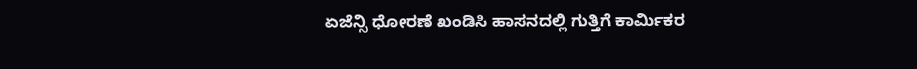ಏಜೆನ್ಸಿ ಧೋರಣೆ ಖಂಡಿಸಿ ಹಾಸನದಲ್ಲಿ ಗುತ್ತಿಗೆ ಕಾರ್ಮಿಕರ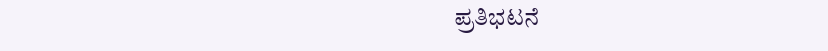ಪ್ರತಿಭಟನೆ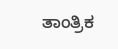ತಾಂತ್ರಿಕ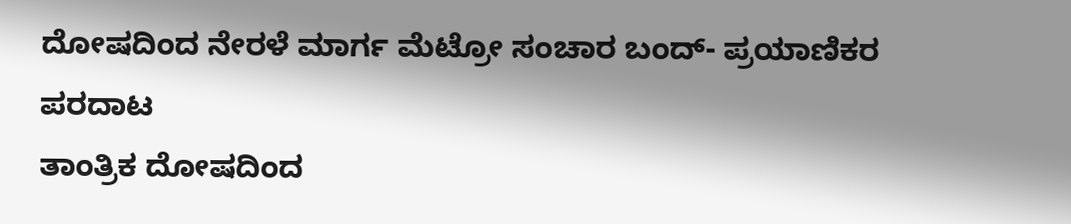ದೋಷದಿಂದ ನೇರಳೆ ಮಾರ್ಗ ಮೆಟ್ರೋ ಸಂಚಾರ ಬಂದ್- ಪ್ರಯಾಣಿಕರ ಪರದಾಟ
ತಾಂತ್ರಿಕ ದೋಷದಿಂದ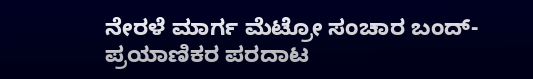ನೇರಳೆ ಮಾರ್ಗ ಮೆಟ್ರೋ ಸಂಚಾರ ಬಂದ್- ಪ್ರಯಾಣಿಕರ ಪರದಾಟ